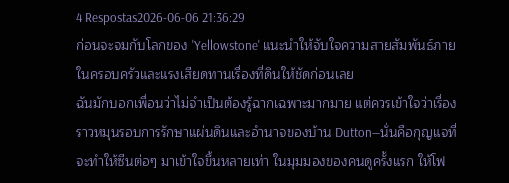4 Respostas2026-06-06 21:36:29
ก่อนจะจมกับโลกของ 'Yellowstone' แนะนำให้จับใจความสายสัมพันธ์ภายในครอบครัวและแรงเสียดทานเรื่องที่ดินให้ชัดก่อนเลย
ฉันมักบอกเพื่อนว่าไม่จำเป็นต้องรู้ฉากเฉพาะมากมาย แต่ควรเข้าใจว่าเรื่องราวหมุนรอบการรักษาแผ่นดินและอำนาจของบ้าน Dutton—นั่นคือกุญแจที่จะทำให้ซีนต่อๆ มาเข้าใจขึ้นหลายเท่า ในมุมมองของคนดูครั้งแรก ให้โฟ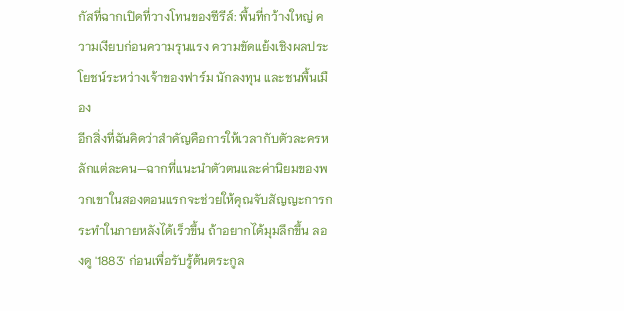กัสที่ฉากเปิดที่วางโทนของซีรีส์: พื้นที่กว้างใหญ่ ความเงียบก่อนความรุนแรง ความขัดแย้งเชิงผลประโยชน์ระหว่างเจ้าของฟาร์ม นักลงทุน และชนพื้นเมือง
อีกสิ่งที่ฉันคิดว่าสำคัญคือการให้เวลากับตัวละครหลักแต่ละคน—ฉากที่แนะนำตัวตนและค่านิยมของพวกเขาในสองตอนแรกจะช่วยให้คุณจับสัญญะการกระทำในภายหลังได้เร็วขึ้น ถ้าอยากได้มุมลึกขึ้น ลองดู '1883' ก่อนเพื่อรับรู้ต้นตระกูล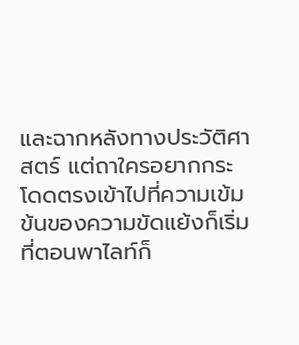และฉากหลังทางประวัติศาสตร์ แต่ถาใครอยากกระโดดตรงเข้าไปที่ความเข้มข้นของความขัดแย้งก็เริ่มที่ตอนพาไลท์ก็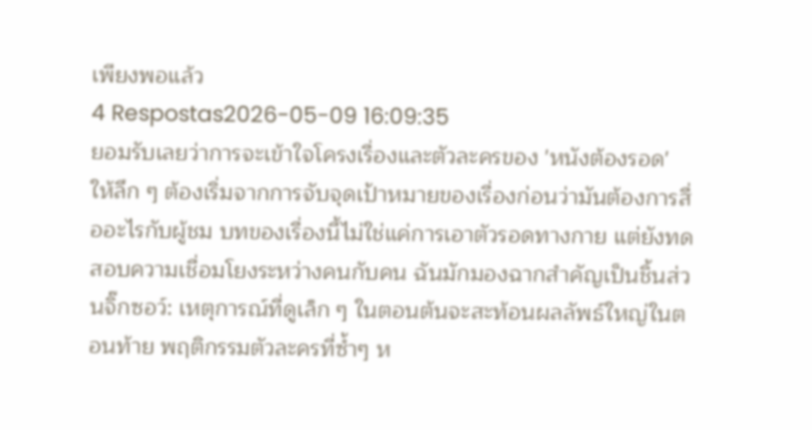เพียงพอแล้ว
4 Respostas2026-05-09 16:09:35
ยอมรับเลยว่าการจะเข้าใจโครงเรื่องและตัวละครของ 'หนังต้องรอด' ให้ลึก ๆ ต้องเริ่มจากการจับจุดเป้าหมายของเรื่องก่อนว่ามันต้องการสื่ออะไรกับผู้ชม บทของเรื่องนี้ไม่ใช่แค่การเอาตัวรอดทางกาย แต่ยังทดสอบความเชื่อมโยงระหว่างคนกับคน ฉันมักมองฉากสำคัญเป็นชิ้นส่วนจิ๊กซอว์: เหตุการณ์ที่ดูเล็ก ๆ ในตอนต้นจะสะท้อนผลลัพธ์ใหญ่ในตอนท้าย พฤติกรรมตัวละครที่ซ้ำๆ ห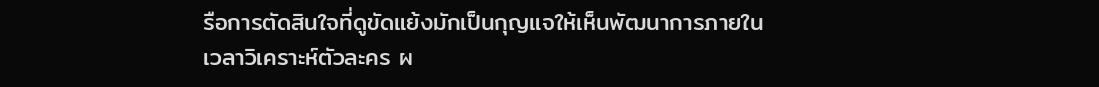รือการตัดสินใจที่ดูขัดแย้งมักเป็นกุญแจให้เห็นพัฒนาการภายใน
เวลาวิเคราะห์ตัวละคร ผ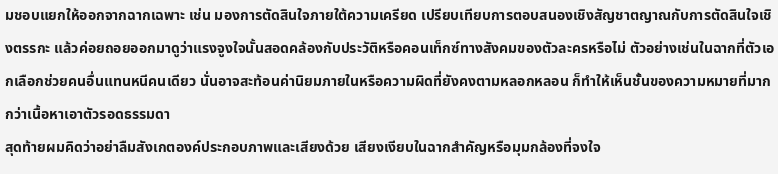มชอบแยกให้ออกจากฉากเฉพาะ เช่น มองการตัดสินใจภายใต้ความเครียด เปรียบเทียบการตอบสนองเชิงสัญชาตญาณกับการตัดสินใจเชิงตรรกะ แล้วค่อยถอยออกมาดูว่าแรงจูงใจนั้นสอดคล้องกับประวัติหรือคอนเท็กซ์ทางสังคมของตัวละครหรือไม่ ตัวอย่างเช่นในฉากที่ตัวเอกเลือกช่วยคนอื่นแทนหนีคนเดียว นั่นอาจสะท้อนค่านิยมภายในหรือความผิดที่ยังคงตามหลอกหลอน ก็ทำให้เห็นชั้นของความหมายที่มากกว่าเนื้อหาเอาตัวรอดธรรมดา
สุดท้ายผมคิดว่าอย่าลืมสังเกตองค์ประกอบภาพและเสียงด้วย เสียงเงียบในฉากสำคัญหรือมุมกล้องที่จงใจ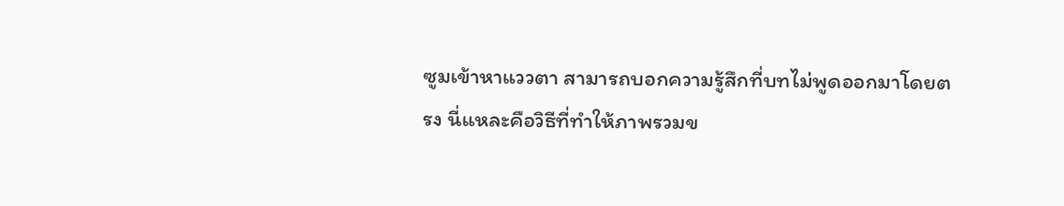ซูมเข้าหาแววตา สามารถบอกความรู้สึกที่บทไม่พูดออกมาโดยตรง นี่แหละคือวิธีที่ทำให้ภาพรวมข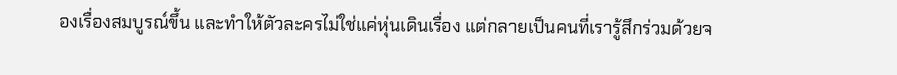องเรื่องสมบูรณ์ขึ้น และทำให้ตัวละครไม่ใช่แค่หุ่นเดินเรื่อง แต่กลายเป็นคนที่เรารู้สึกร่วมด้วยจ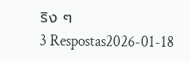ริง ๆ
3 Respostas2026-01-18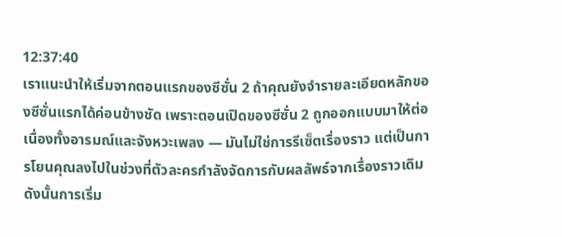12:37:40
เราแนะนำให้เริ่มจากตอนแรกของซีซั่น 2 ถ้าคุณยังจำรายละเอียดหลักของซีซั่นแรกได้ค่อนข้างชัด เพราะตอนเปิดของซีซั่น 2 ถูกออกแบบมาให้ต่อเนื่องทั้งอารมณ์และจังหวะเพลง — มันไม่ใช่การรีเซ็ตเรื่องราว แต่เป็นการโยนคุณลงไปในช่วงที่ตัวละครกำลังจัดการกับผลลัพธ์จากเรื่องราวเดิม ดังนั้นการเริ่ม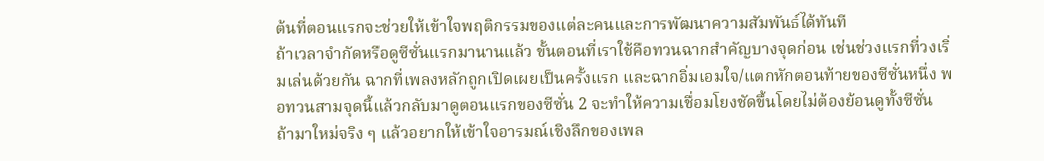ต้นที่ตอนแรกจะช่วยให้เข้าใจพฤติกรรมของแต่ละคนและการพัฒนาความสัมพันธ์ได้ทันที
ถ้าเวลาจำกัดหรือดูซีซั่นแรกมานานแล้ว ขั้นตอนที่เราใช้คือทวนฉากสำคัญบางจุดก่อน เช่นช่วงแรกที่วงเริ่มเล่นด้วยกัน ฉากที่เพลงหลักถูกเปิดเผยเป็นครั้งแรก และฉากอิ่มเอมใจ/แตกหักตอนท้ายของซีซั่นหนึ่ง พอทวนสามจุดนี้แล้วกลับมาดูตอนแรกของซีซั่น 2 จะทำให้ความเชื่อมโยงชัดขึ้นโดยไม่ต้องย้อนดูทั้งซีซั่น
ถ้ามาใหม่จริง ๆ แล้วอยากให้เข้าใจอารมณ์เชิงลึกของเพล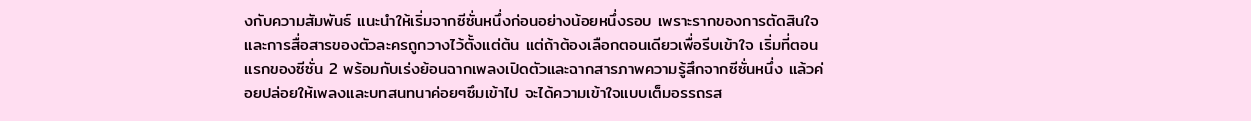งกับความสัมพันธ์ แนะนำให้เริ่มจากซีซั่นหนึ่งก่อนอย่างน้อยหนึ่งรอบ เพราะรากของการตัดสินใจและการสื่อสารของตัวละครถูกวางไว้ตั้งแต่ต้น แต่ถ้าต้องเลือกตอนเดียวเพื่อรีบเข้าใจ เริ่มที่ตอนแรกของซีซั่น 2 พร้อมกับเร่งย้อนฉากเพลงเปิดตัวและฉากสารภาพความรู้สึกจากซีซั่นหนึ่ง แล้วค่อยปล่อยให้เพลงและบทสนทนาค่อยๆซึมเข้าไป จะได้ความเข้าใจแบบเต็มอรรถรส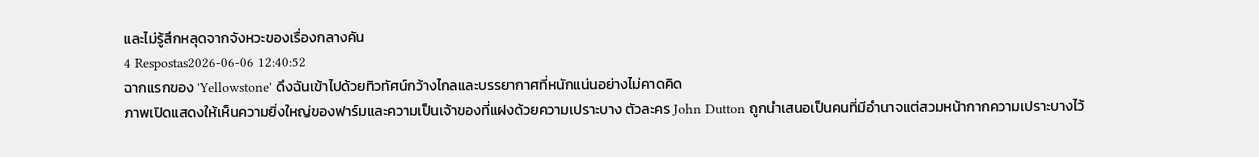และไม่รู้สึกหลุดจากจังหวะของเรื่องกลางคัน
4 Respostas2026-06-06 12:40:52
ฉากแรกของ 'Yellowstone' ดึงฉันเข้าไปด้วยทิวทัศน์กว้างไกลและบรรยากาศที่หนักแน่นอย่างไม่คาดคิด
ภาพเปิดแสดงให้เห็นความยิ่งใหญ่ของฟาร์มและความเป็นเจ้าของที่แฝงด้วยความเปราะบาง ตัวละคร John Dutton ถูกนำเสนอเป็นคนที่มีอำนาจแต่สวมหน้ากากความเปราะบางไว้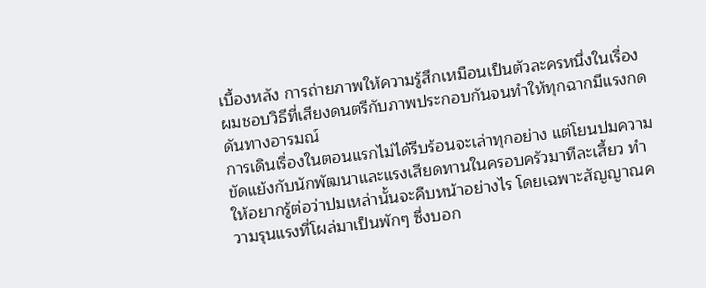เบื้องหลัง การถ่ายภาพให้ความรู้สึกเหมือนเป็นตัวละครหนึ่งในเรื่อง ผมชอบวิธีที่เสียงดนตรีกับภาพประกอบกันจนทำให้ทุกฉากมีแรงกดดันทางอารมณ์
การเดินเรื่องในตอนแรกไม่ได้รีบร้อนจะเล่าทุกอย่าง แต่โยนปมความขัดแย้งกับนักพัฒนาและแรงเสียดทานในครอบครัวมาทีละเสี้ยว ทำให้อยากรู้ต่อว่าปมเหล่านั้นจะคืบหน้าอย่างไร โดยเฉพาะสัญญาณความรุนแรงที่โผล่มาเป็นพักๆ ซึ่งบอก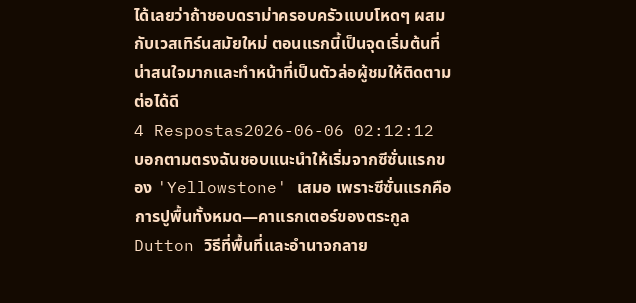ได้เลยว่าถ้าชอบดราม่าครอบครัวแบบโหดๆ ผสมกับเวสเทิร์นสมัยใหม่ ตอนแรกนี้เป็นจุดเริ่มต้นที่น่าสนใจมากและทำหน้าที่เป็นตัวล่อผู้ชมให้ติดตามต่อได้ดี
4 Respostas2026-06-06 02:12:12
บอกตามตรงฉันชอบแนะนำให้เริ่มจากซีซั่นแรกของ 'Yellowstone' เสมอ เพราะซีซั่นแรกคือการปูพื้นทั้งหมด—คาแรกเตอร์ของตระกูล Dutton วิธีที่พื้นที่และอำนาจกลาย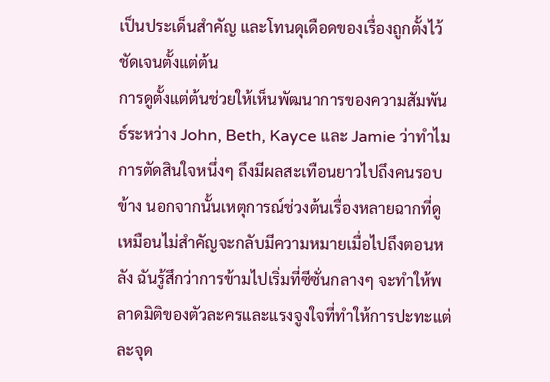เป็นประเด็นสำคัญ และโทนดุเดือดของเรื่องถูกตั้งไว้ชัดเจนตั้งแต่ต้น
การดูตั้งแต่ต้นช่วยให้เห็นพัฒนาการของความสัมพันธ์ระหว่าง John, Beth, Kayce และ Jamie ว่าทำไมการตัดสินใจหนึ่งๆ ถึงมีผลสะเทือนยาวไปถึงคนรอบข้าง นอกจากนั้นเหตุการณ์ช่วงต้นเรื่องหลายฉากที่ดูเหมือนไม่สำคัญจะกลับมีความหมายเมื่อไปถึงตอนหลัง ฉันรู้สึกว่าการข้ามไปเริ่มที่ซีซั่นกลางๆ จะทำให้พลาดมิติของตัวละครและแรงจูงใจที่ทำให้การปะทะแต่ละจุด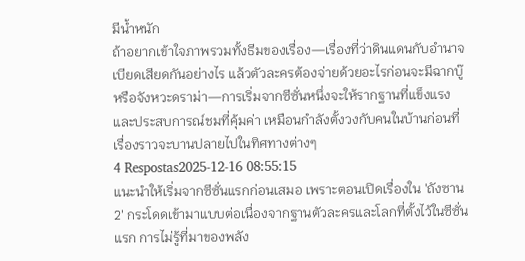มีน้ำหนัก
ถ้าอยากเข้าใจภาพรวมทั้งธีมของเรื่อง—เรื่องที่ว่าดินแดนกับอำนาจเบียดเสียดกันอย่างไร แล้วตัวละครต้องจ่ายด้วยอะไรก่อนจะมีฉากบู๊หรือจังหวะดราม่า—การเริ่มจากซีซั่นหนึ่งจะให้รากฐานที่แข็งแรงและประสบการณ์ชมที่คุ้มค่า เหมือนกำลังตั้งวงกับคนในบ้านก่อนที่เรื่องราวจะบานปลายไปในทิศทางต่างๆ
4 Respostas2025-12-16 08:55:15
แนะนำให้เริ่มจากซีซั่นแรกก่อนเสมอ เพราะตอนเปิดเรื่องใน 'ถังซาน2' กระโดดเข้ามาแบบต่อเนื่องจากฐานตัวละครและโลกที่ตั้งไว้ในซีซั่นแรก การไม่รู้ที่มาของพลัง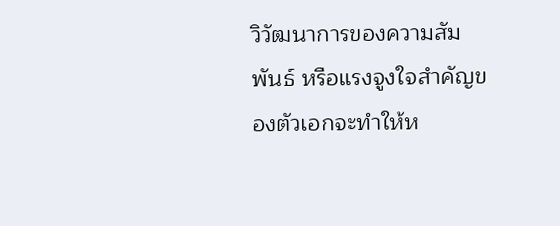วิวัฒนาการของความสัมพันธ์ หรือแรงจูงใจสำคัญของตัวเอกจะทำให้ห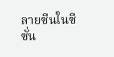ลายซีนในซีซั่น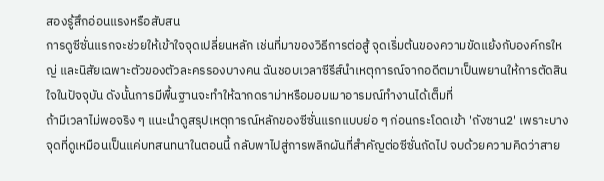สองรู้สึกอ่อนแรงหรือสับสน
การดูซีซั่นแรกจะช่วยให้เข้าใจจุดเปลี่ยนหลัก เช่นที่มาของวิธีการต่อสู้ จุดเริ่มต้นของความขัดแย้งกับองค์กรใหญ่ และนิสัยเฉพาะตัวของตัวละครรองบางคน ฉันชอบเวลาซีรีส์นำเหตุการณ์จากอดีตมาเป็นพยานให้การตัดสินใจในปัจจุบัน ดังนั้นการมีพื้นฐานจะทำให้ฉากดราม่าหรือมอมเมาอารมณ์ทำงานได้เต็มที่
ถ้ามีเวลาไม่พอจริง ๆ แนะนำดูสรุปเหตุการณ์หลักของซีซั่นแรกแบบย่อ ๆ ก่อนกระโดดเข้า 'ถังซาน2' เพราะบางจุดที่ดูเหมือนเป็นแค่บทสนทนาในตอนนี้ กลับพาไปสู่การพลิกผันที่สำคัญต่อซีซั่นถัดไป จบด้วยความคิดว่าสาย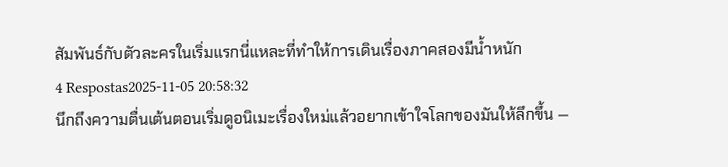สัมพันธ์กับตัวละครในเริ่มแรกนี่แหละที่ทำให้การเดินเรื่องภาคสองมีน้ำหนัก
4 Respostas2025-11-05 20:58:32
นึกถึงความตื่นเต้นตอนเริ่มดูอนิเมะเรื่องใหม่แล้วอยากเข้าใจโลกของมันให้ลึกขึ้น —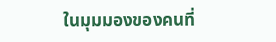ในมุมมองของคนที่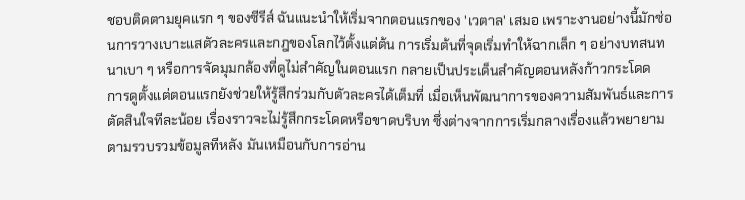ชอบติดตามยุคแรก ๆ ของซีรีส์ ฉันแนะนำให้เริ่มจากตอนแรกของ 'เวตาล' เสมอ เพราะงานอย่างนี้มักซ่อนการวางเบาะแสตัวละครและกฎของโลกไว้ตั้งแต่ต้น การเริ่มต้นที่จุดเริ่มทำให้ฉากเล็ก ๆ อย่างบทสนทนาเบา ๆ หรือการจัดมุมกล้องที่ดูไม่สำคัญในตอนแรก กลายเป็นประเด็นสำคัญตอนหลังก้าวกระโดด
การดูตั้งแต่ตอนแรกยังช่วยให้รู้สึกร่วมกับตัวละครได้เต็มที่ เมื่อเห็นพัฒนาการของความสัมพันธ์และการตัดสินใจทีละน้อย เรื่องราวจะไม่รู้สึกกระโดดหรือขาดบริบท ซึ่งต่างจากการเริ่มกลางเรื่องแล้วพยายามตามรวบรวมข้อมูลทีหลัง มันเหมือนกับการอ่าน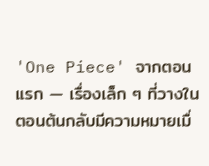'One Piece' จากตอนแรก — เรื่องเล็ก ๆ ที่วางในตอนต้นกลับมีความหมายเมื่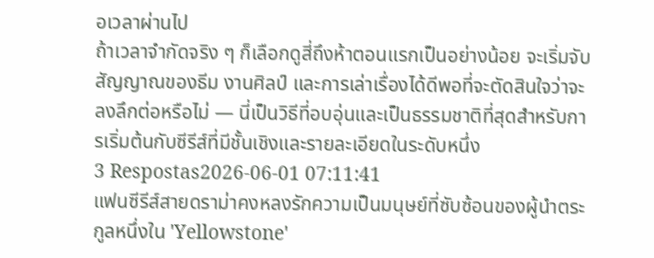อเวลาผ่านไป
ถ้าเวลาจำกัดจริง ๆ ก็เลือกดูสี่ถึงห้าตอนแรกเป็นอย่างน้อย จะเริ่มจับสัญญาณของธีม งานศิลป์ และการเล่าเรื่องได้ดีพอที่จะตัดสินใจว่าจะลงลึกต่อหรือไม่ — นี่เป็นวิธีที่อบอุ่นและเป็นธรรมชาติที่สุดสำหรับการเริ่มต้นกับซีรีส์ที่มีชั้นเชิงและรายละเอียดในระดับหนึ่ง
3 Respostas2026-06-01 07:11:41
แฟนซีรีส์สายดราม่าคงหลงรักความเป็นมนุษย์ที่ซับซ้อนของผู้นำตระกูลหนึ่งใน 'Yellowstone'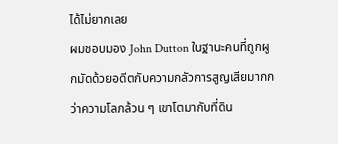ได้ไม่ยากเลย
ผมชอบมอง John Dutton ในฐานะคนที่ถูกผูกมัดด้วยอดีตกับความกลัวการสูญเสียมากกว่าความโลภล้วน ๆ เขาโตมากับที่ดิน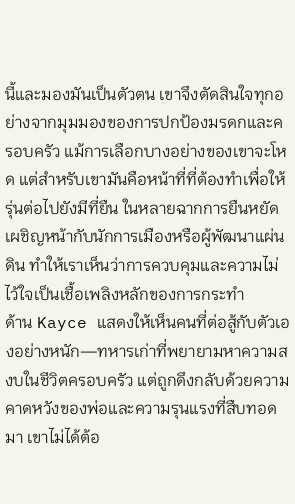นี้และมองมันเป็นตัวตน เขาจึงตัดสินใจทุกอย่างจากมุมมองของการปกป้องมรดกและครอบครัว แม้การเลือกบางอย่างของเขาจะโหด แต่สำหรับเขามันคือหน้าที่ที่ต้องทำเพื่อให้รุ่นต่อไปยังมีที่ยืน ในหลายฉากการยืนหยัดเผชิญหน้ากับนักการเมืองหรือผู้พัฒนาแผ่นดิน ทำให้เราเห็นว่าการควบคุมและความไม่ไว้ใจเป็นเชื้อเพลิงหลักของการกระทำ
ด้าน Kayce แสดงให้เห็นคนที่ต่อสู้กับตัวเองอย่างหนัก—ทหารเก่าที่พยายามหาความสงบในชีวิตครอบครัว แต่ถูกดึงกลับด้วยความคาดหวังของพ่อและความรุนแรงที่สืบทอดมา เขาไม่ได้ต้อ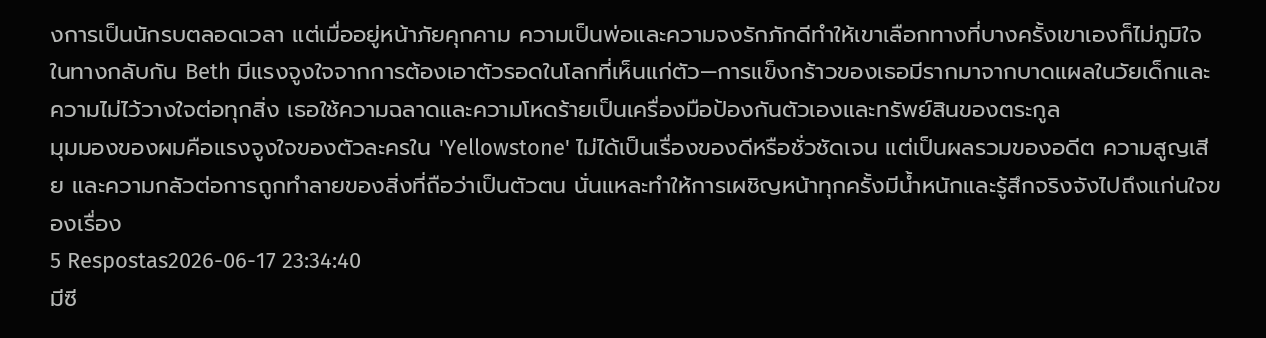งการเป็นนักรบตลอดเวลา แต่เมื่ออยู่หน้าภัยคุกคาม ความเป็นพ่อและความจงรักภักดีทำให้เขาเลือกทางที่บางครั้งเขาเองก็ไม่ภูมิใจ ในทางกลับกัน Beth มีแรงจูงใจจากการต้องเอาตัวรอดในโลกที่เห็นแก่ตัว—การแข็งกร้าวของเธอมีรากมาจากบาดแผลในวัยเด็กและความไม่ไว้วางใจต่อทุกสิ่ง เธอใช้ความฉลาดและความโหดร้ายเป็นเครื่องมือป้องกันตัวเองและทรัพย์สินของตระกูล
มุมมองของผมคือแรงจูงใจของตัวละครใน 'Yellowstone' ไม่ได้เป็นเรื่องของดีหรือชั่วชัดเจน แต่เป็นผลรวมของอดีต ความสูญเสีย และความกลัวต่อการถูกทำลายของสิ่งที่ถือว่าเป็นตัวตน นั่นแหละทำให้การเผชิญหน้าทุกครั้งมีน้ำหนักและรู้สึกจริงจังไปถึงแก่นใจของเรื่อง
5 Respostas2026-06-17 23:34:40
มีซี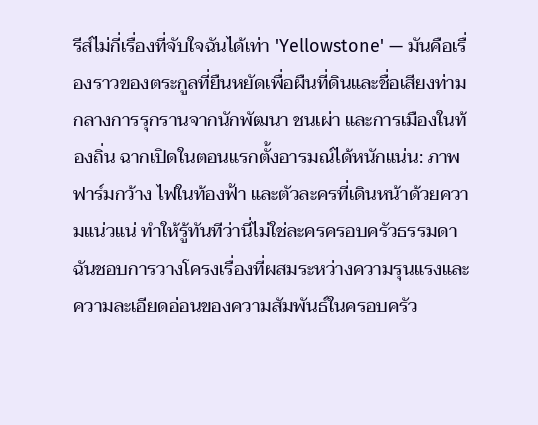รีส์ไม่กี่เรื่องที่จับใจฉันได้เท่า 'Yellowstone' — มันคือเรื่องราวของตระกูลที่ยืนหยัดเพื่อผืนที่ดินและชื่อเสียงท่ามกลางการรุกรานจากนักพัฒนา ชนเผ่า และการเมืองในท้องถิ่น ฉากเปิดในตอนแรกตั้งอารมณ์ได้หนักแน่น: ภาพฟาร์มกว้าง ไฟในท้องฟ้า และตัวละครที่เดินหน้าด้วยความแน่วแน่ ทำให้รู้ทันทีว่านี่ไม่ใช่ละครครอบครัวธรรมดา
ฉันชอบการวางโครงเรื่องที่ผสมระหว่างความรุนแรงและความละเอียดอ่อนของความสัมพันธ์ในครอบครัว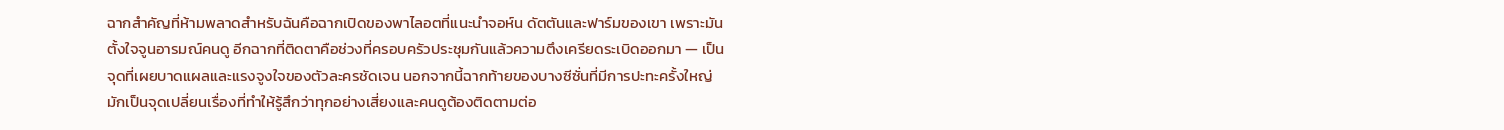ฉากสำคัญที่ห้ามพลาดสำหรับฉันคือฉากเปิดของพาไลอตที่แนะนำจอห์น ดัตตันและฟาร์มของเขา เพราะมันตั้งใจจูนอารมณ์คนดู อีกฉากที่ติดตาคือช่วงที่ครอบครัวประชุมกันแล้วความตึงเครียดระเบิดออกมา — เป็นจุดที่เผยบาดแผลและแรงจูงใจของตัวละครชัดเจน นอกจากนี้ฉากท้ายของบางซีซั่นที่มีการปะทะครั้งใหญ่ มักเป็นจุดเปลี่ยนเรื่องที่ทำให้รู้สึกว่าทุกอย่างเสี่ยงและคนดูต้องติดตามต่อ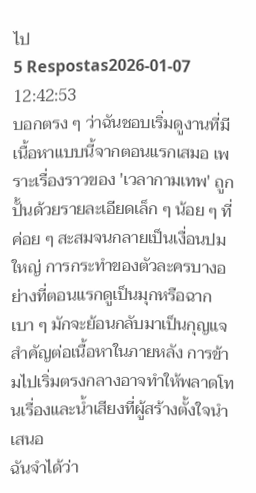ไป
5 Respostas2026-01-07 12:42:53
บอกตรง ๆ ว่าฉันชอบเริ่มดูงานที่มีเนื้อหาแบบนี้จากตอนแรกเสมอ เพราะเรื่องราวของ 'เวลากามเทพ' ถูกปั้นด้วยรายละเอียดเล็ก ๆ น้อย ๆ ที่ค่อย ๆ สะสมจนกลายเป็นเงื่อนปมใหญ่ การกระทำของตัวละครบางอย่างที่ตอนแรกดูเป็นมุกหรือฉากเบา ๆ มักจะย้อนกลับมาเป็นกุญแจสำคัญต่อเนื้อหาในภายหลัง การข้ามไปเริ่มตรงกลางอาจทำให้พลาดโทนเรื่องและน้ำเสียงที่ผู้สร้างตั้งใจนำเสนอ
ฉันจำได้ว่า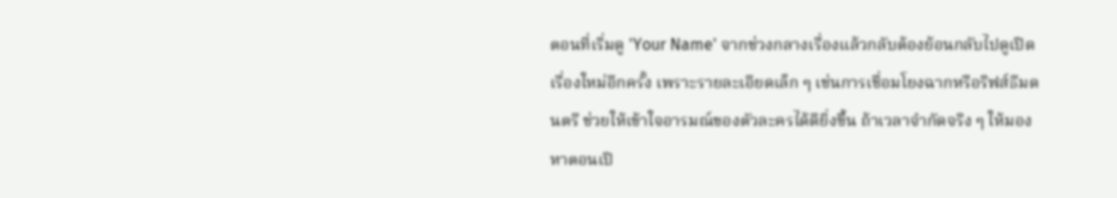ตอนที่เริ่มดู 'Your Name' จากช่วงกลางเรื่องแล้วกลับต้องย้อนกลับไปดูเปิดเรื่องใหม่อีกครั้ง เพราะรายละเอียดเล็ก ๆ เช่นการเชื่อมโยงฉากหรือริฟส์ธีมดนตรี ช่วยให้เข้าใจอารมณ์ของตัวละครได้ดียิ่งขึ้น ถ้าเวลาจำกัดจริง ๆ ให้มองหาตอนเปิ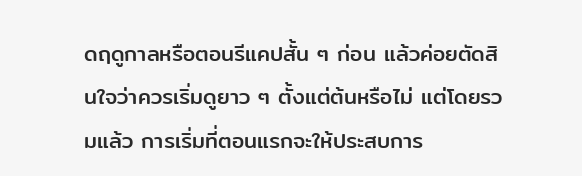ดฤดูกาลหรือตอนรีแคปสั้น ๆ ก่อน แล้วค่อยตัดสินใจว่าควรเริ่มดูยาว ๆ ตั้งแต่ต้นหรือไม่ แต่โดยรวมแล้ว การเริ่มที่ตอนแรกจะให้ประสบการ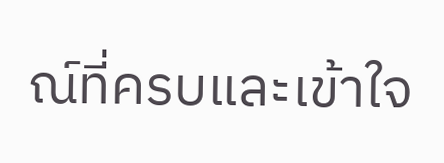ณ์ที่ครบและเข้าใจ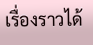เรื่องราวได้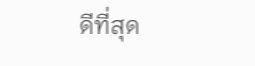ดีที่สุด